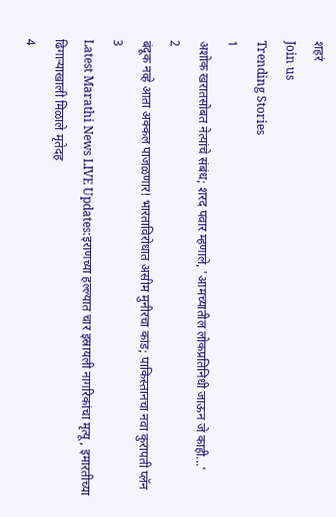शहरं
Join us
Trending Stories
1
अशोक खरातसोबत नेत्यांचे संबंध; शरद पवार म्हणाले, 'आमच्यातील लोकप्रतिनिधी जाऊन जे काही...'
2
बंदूक नव्हे आता अक्कल पाजळणार! भारताविरोधात असीम मुनीरचा कांड; पाकिस्तानचा नवा कुरापती प्लॅन
3
Latest Marathi News LIVE Updates:इराणच्या हल्ल्यात चार इस्रायली नागरिकांचा मृत्यू, इमारतीच्या ढिगाऱ्याखाली मिळाले मृतेदह
4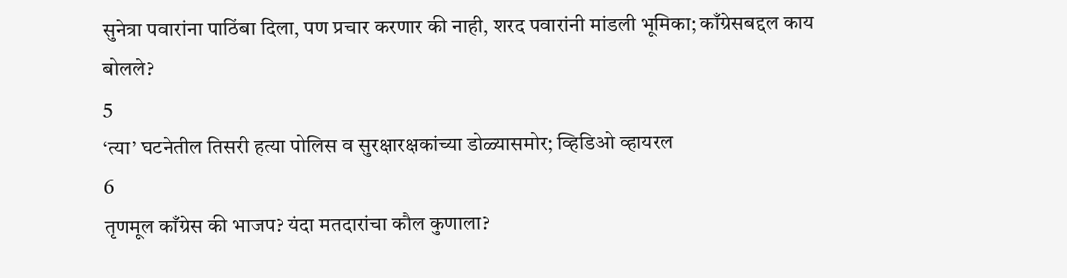सुनेत्रा पवारांना पाठिंबा दिला, पण प्रचार करणार की नाही, शरद पवारांनी मांडली भूमिका; काँग्रेसबद्दल काय बोलले?
5
‘त्या’ घटनेतील तिसरी हत्या पोलिस व सुरक्षारक्षकांच्या डोळ्यासमोर; व्हिडिओ व्हायरल
6
तृणमूल काँग्रेस की भाजप? यंदा मतदारांचा कौल कुणाला?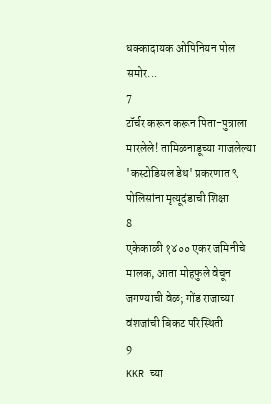धक्कादायक ओपिनियन पोल समोर...
7
टॉर्चर करून करून पिता-पुत्राला मारलेले! तामिळनाडूच्या गाजलेल्या 'कस्टोडियल डेथ' प्रकरणात ९ पोलिसांना मृत्यूदंडाची शिक्षा
8
एकेकाळी १४०० एकर जमिनीचे मालक, आता मोहफुले वेचून जगण्याची वेळ; गोंड राजाच्या वंशजांची बिकट परिस्थिती
9
KKR च्या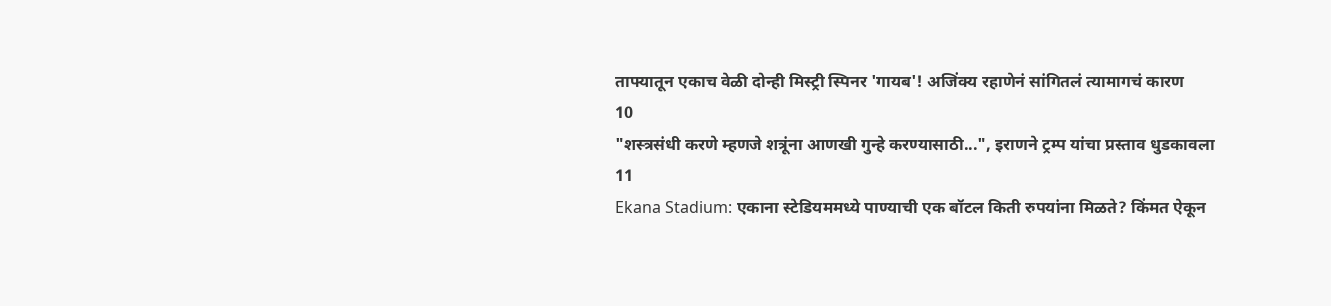ताफ्यातून एकाच वेळी दोन्ही मिस्ट्री स्पिनर 'गायब'! अजिंक्य रहाणेनं सांगितलं त्यामागचं कारण
10
"शस्त्रसंधी करणे म्हणजे शत्रूंना आणखी गुन्हे करण्यासाठी...", इराणने ट्रम्प यांचा प्रस्ताव धुडकावला
11
Ekana Stadium: एकाना स्टेडियममध्ये पाण्याची एक बॉटल किती रुपयांना मिळते? किंमत ऐकून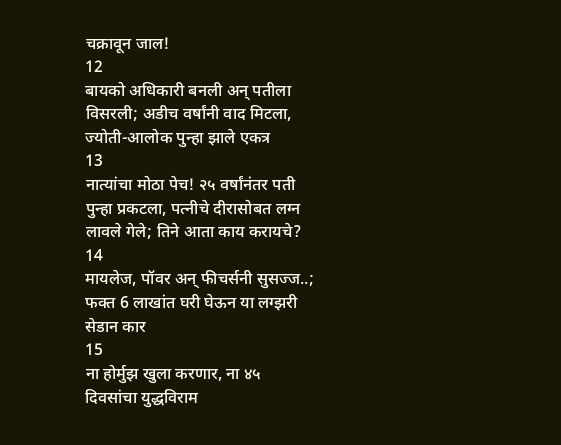चक्रावून जाल!
12
बायको अधिकारी बनली अन् पतीला विसरली; अडीच वर्षांनी वाद मिटला, ज्योती-आलोक पुन्हा झाले एकत्र
13
नात्यांचा मोठा पेच! २५ वर्षांनंतर पती पुन्हा प्रकटला, पत्नीचे दीरासोबत लग्न लावले गेले; तिने आता काय करायचे?
14
मायलेज, पॉवर अन् फीचर्सनी सुसज्ज..; फक्त 6 लाखांत घरी घेऊन या लग्झरी सेडान कार
15
ना होर्मुझ खुला करणार, ना ४५ दिवसांचा युद्धविराम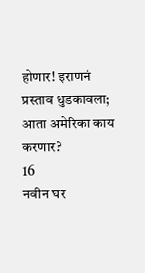होणार! इराणनं प्रस्ताव धुडकावला; आता अमेरिका काय करणार?
16
नवीन घर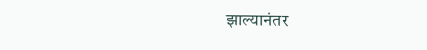झाल्यानंतर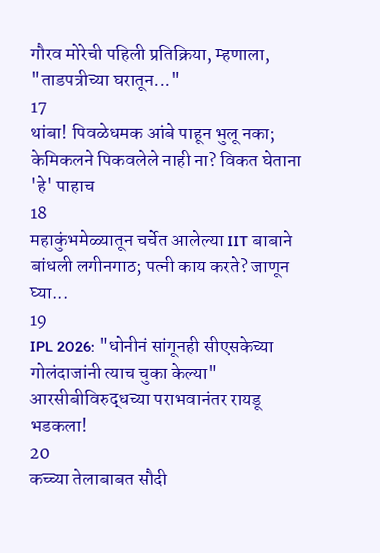गौरव मोरेची पहिली प्रतिक्रिया, म्हणाला, "ताडपत्रीच्या घरातून..."
17
थांबा! पिवळेधमक आंबे पाहून भुलू नका; केमिकलने पिकवलेले नाही ना? विकत घेताना 'हे' पाहाच
18
महाकुंभमेळ्यातून चर्चेत आलेल्या IIT बाबाने बांधली लगीनगाठ; पत्नी काय करते? जाणून घ्या...
19
IPL 2026: "धोनीनं सांगूनही सीएसकेच्या गोलंदाजांनी त्याच चुका केल्या" आरसीबीविरुद्धच्या पराभवानंतर रायडू भडकला!
20
कच्च्या तेलाबाबत सौदी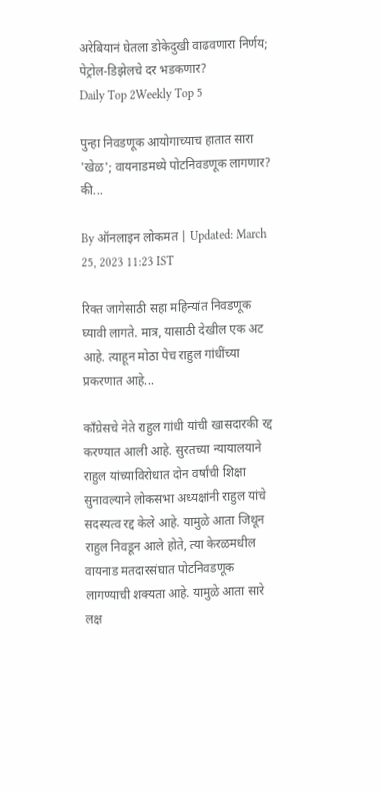अरेबियानं घेतला डोकेदुखी वाढवणारा निर्णय; पेट्रोल-डिझेलचे दर भडकणार?
Daily Top 2Weekly Top 5

पुन्हा निवडणूक आयोगाच्याच हातात सारा 'खेळ'; वायनाडमध्ये पोटनिवडणूक लागणार? की...

By ऑनलाइन लोकमत | Updated: March 25, 2023 11:23 IST

रिक्त जागेसाठी सहा महिन्यांत निवडणूक घ्यावी लागते. मात्र, यासाठी देखील एक अट आहे. त्याहून मोठा पेच राहुल गांधींच्या प्रकरणात आहे...

काँग्रेसचे नेते राहुल गांधी यांची खासदारकी रद्द करण्यात आली आहे. सुरतच्या न्यायालयाने राहुल यांच्याविरोधात दोन वर्षांची शिक्षा सुनावल्याने लोकसभा अध्यक्षांनी राहुल यांचे सदस्यत्व रद्द केले आहे. यामुळे आता जिथून राहुल निवडून आले होते, त्या केरळमधील वायनाड मतदारसंघात पोटनिवडणूक लागण्याची शक्यता आहे. यामुळे आता सारे लक्ष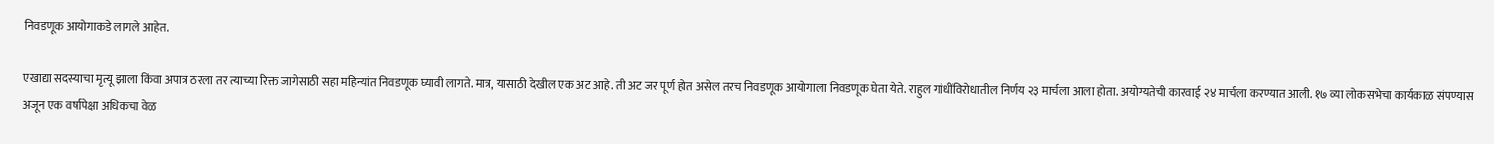निवडणूक आयोगाकडे लागले आहेत.

एखाद्या सदस्याचा मृत्यू झाला किंवा अपात्र ठरला तर त्याच्या रिक्त जागेसाठी सहा महिन्यांत निवडणूक घ्यावी लागते. मात्र, यासाठी देखील एक अट आहे. ती अट जर पूर्ण होत असेल तरच निवडणूक आयोगाला निवडणूक घेता येते. राहुल गांधींविरोधातील निर्णय २३ मार्चला आला होता. अयोग्यतेची कारवाई २४ मार्चला करण्यात आली. १७ व्या लोकसभेचा कार्यकाळ संपण्यास अजून एक वर्षापेक्षा अधिकचा वेळ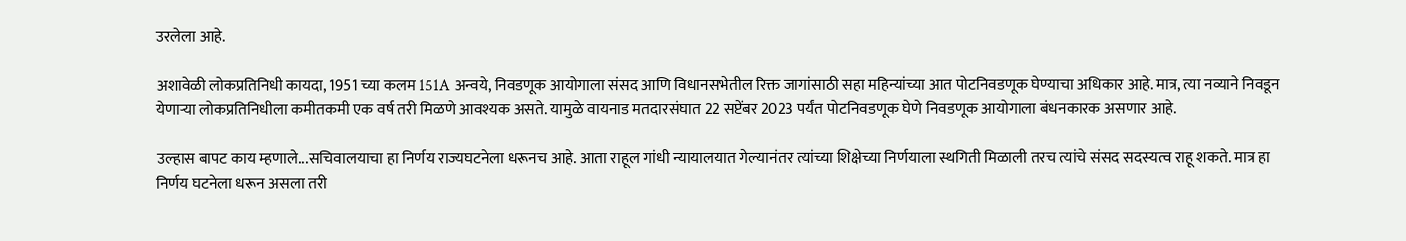उरलेला आहे.

अशावेळी लोकप्रतिनिधी कायदा, 1951 च्या कलम 151A अन्वये, निवडणूक आयोगाला संसद आणि विधानसभेतील रिक्त जागांसाठी सहा महिन्यांच्या आत पोटनिवडणूक घेण्याचा अधिकार आहे. मात्र, त्या नव्याने निवडून येणाऱ्या लोकप्रतिनिधीला कमीतकमी एक वर्ष तरी मिळणे आवश्यक असते. यामुळे वायनाड मतदारसंघात 22 सप्टेंबर 2023 पर्यंत पोटनिवडणूक घेणे निवडणूक आयोगाला बंधनकारक असणार आहे.

उल्हास बापट काय म्हणाले...सचिवालयाचा हा निर्णय राज्यघटनेला धरूनच आहे. आता राहूल गांधी न्यायालयात गेल्यानंतर त्यांच्या शिक्षेच्या निर्णयाला स्थगिती मिळाली तरच त्यांचे संसद सदस्यत्व राहू शकते. मात्र हा निर्णय घटनेला धरून असला तरी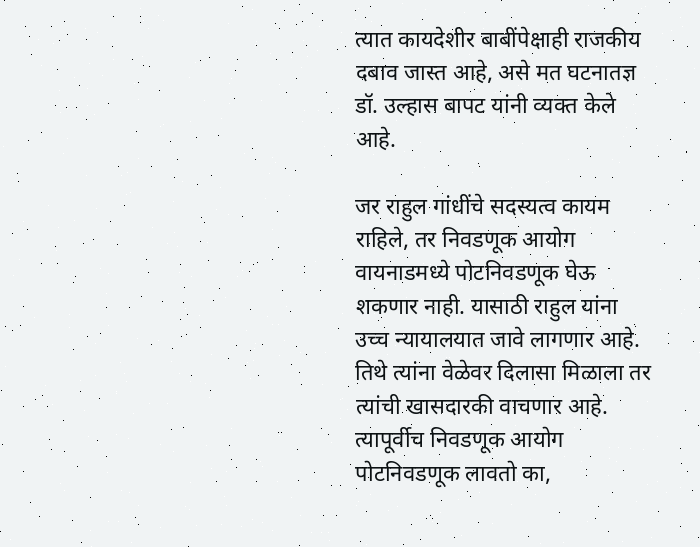त्यात कायदेशीर बाबींपेक्षाही राजकीय दबाव जास्त आहे, असे मत घटनातज्ञ डॉ. उल्हास बापट यांनी व्यक्त केले आहे.

जर राहुल गांधींचे सदस्यत्व कायम राहिले, तर निवडणूक आयोग वायनाडमध्ये पोटनिवडणूक घेऊ शकणार नाही. यासाठी राहुल यांना उच्च न्यायालयात जावे लागणार आहे. तिथे त्यांना वेळेवर दिलासा मिळाला तर त्यांची खासदारकी वाचणार आहे. त्यापूर्वीच निवडणूक आयोग पोटनिवडणूक लावतो का,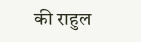की राहुल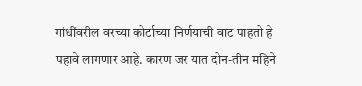गांधींवरील वरच्या कोर्टाच्या निर्णयाची वाट पाहतो हे पहावे लागणार आहे. कारण जर यात दोन-तीन महिने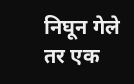निघून गेले तर एक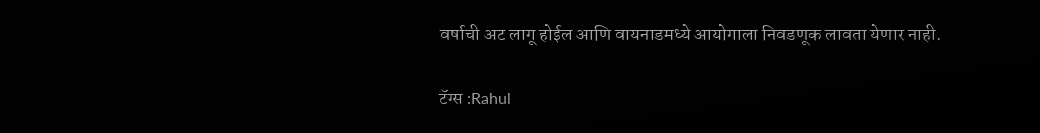वर्षाची अट लागू होईल आणि वायनाडमध्ये आयोगाला निवडणूक लावता येणार नाही.

टॅग्स :Rahul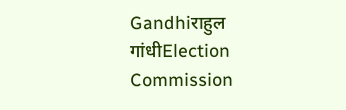Gandhiराहुल गांधीElection Commission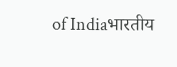of Indiaभारतीय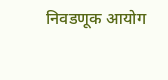निवडणूक आयोग